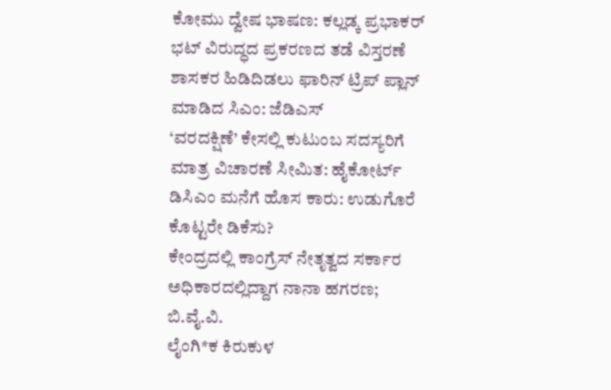ಕೋಮು ದ್ವೇಷ ಭಾಷಣ: ಕಲ್ಲಡ್ಕ ಪ್ರಭಾಕರ್ ಭಟ್ ವಿರುದ್ಧದ ಪ್ರಕರಣದ ತಡೆ ವಿಸ್ತರಣೆ
ಶಾಸಕರ ಹಿಡಿದಿಡಲು ಫಾರಿನ್ ಟ್ರಿಪ್ ಪ್ಲಾನ್ ಮಾಡಿದ ಸಿಎಂ: ಜೆಡಿಎಸ್
‘ವರದಕ್ಷಿಣೆ’ ಕೇಸಲ್ಲಿ ಕುಟುಂಬ ಸದಸ್ಯರಿಗೆ ಮಾತ್ರ ವಿಚಾರಣೆ ಸೀಮಿತ: ಹೈಕೋರ್ಟ್
ಡಿಸಿಎಂ ಮನೆಗೆ ಹೊಸ ಕಾರು: ಉಡುಗೊರೆ ಕೊಟ್ಟರೇ ಡಿಕೆಸು?
ಕೇಂದ್ರದಲ್ಲಿ ಕಾಂಗ್ರೆಸ್ ನೇತೃತ್ವದ ಸರ್ಕಾರ ಅಧಿಕಾರದಲ್ಲಿದ್ದಾಗ ನಾನಾ ಹಗರಣ; ಬಿ.ವೈ.ವಿ.
ಲೈಂಗಿ*ಕ ಕಿರುಕುಳ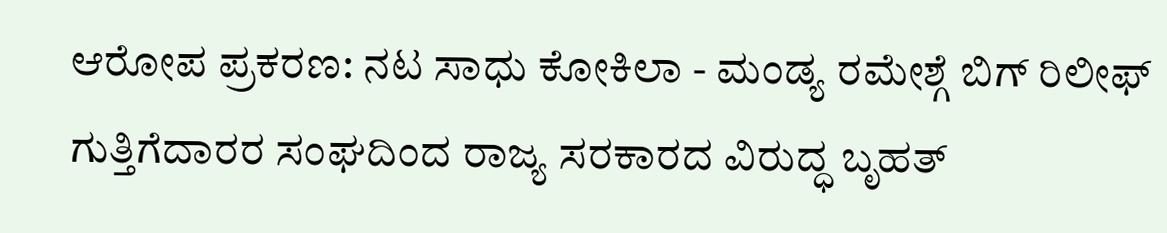ಆರೋಪ ಪ್ರಕರಣ: ನಟ ಸಾಧು ಕೋಕಿಲಾ - ಮಂಡ್ಯ ರಮೇಶ್ಗೆ ಬಿಗ್ ರಿಲೀಫ್
ಗುತ್ತಿಗೆದಾರರ ಸಂಘದಿಂದ ರಾಜ್ಯ ಸರಕಾರದ ವಿರುದ್ಧ ಬೃಹತ್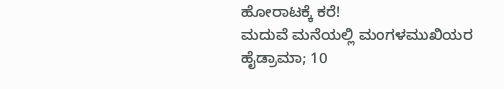ಹೋರಾಟಕ್ಕೆ ಕರೆ!
ಮದುವೆ ಮನೆಯಲ್ಲಿ ಮಂಗಳಮುಖಿಯರ ಹೈಡ್ರಾಮಾ; 10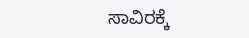ಸಾವಿರಕ್ಕೆ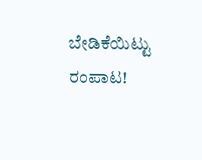ಬೇಡಿಕೆಯಿಟ್ಟು ರಂಪಾಟ!